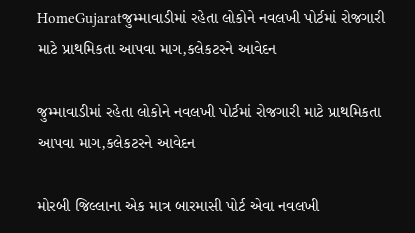HomeGujaratજુમ્માવાડીમાં રહેતા લોકોને નવલખી પોર્ટમાં રોજગારી માટે પ્રાથમિકતા આપવા માગ,કલેકટરને આવેદન

જુમ્માવાડીમાં રહેતા લોકોને નવલખી પોર્ટમાં રોજગારી માટે પ્રાથમિકતા આપવા માગ,કલેકટરને આવેદન

મોરબી જિલ્લાના એક માત્ર બારમાસી પોર્ટ એવા નવલખી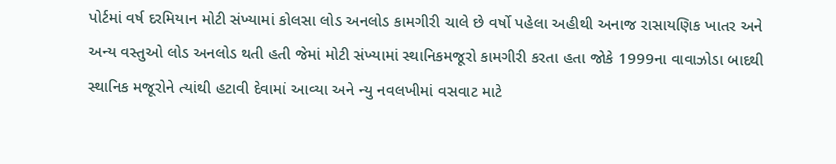પોર્ટમાં વર્ષ દરમિયાન મોટી સંખ્યામાં કોલસા લોડ અનલોડ કામગીરી ચાલે છે વર્ષો પહેલા અહીથી અનાજ રાસાયણિક ખાતર અને અન્ય વસ્તુઓ લોડ અનલોડ થતી હતી જેમાં મોટી સંખ્યામાં સ્થાનિકમજૂરો કામગીરી કરતા હતા જોકે 1999ના વાવાઝોડા બાદથી સ્થાનિક મજૂરોને ત્યાંથી હટાવી દેવામાં આવ્યા અને ન્યુ નવલખીમાં વસવાટ માટે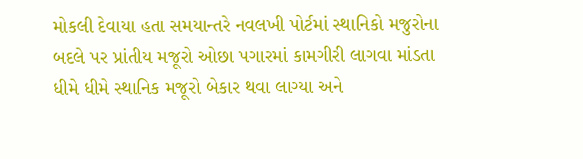મોકલી દેવાયા હતા સમયાન્તરે નવલખી પોર્ટમાં સ્થાનિકો મજુરોના બદલે પર પ્રાંતીય મજૂરો ઓછા પગારમાં કામગીરી લાગવા માંડતા ધીમે ધીમે સ્થાનિક મજૂરો બેકાર થવા લાગ્યા અને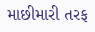માછીમારી તરફ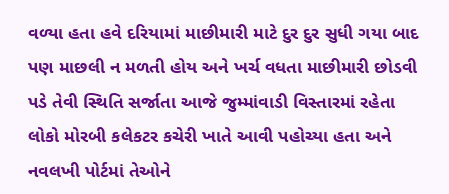વળ્યા હતા હવે દરિયામાં માછીમારી માટે દુર દુર સુધી ગયા બાદ પણ માછલી ન મળતી હોય અને ખર્ચ વધતા માછીમારી છોડવી પડે તેવી સ્થિતિ સર્જાતા આજે જુમ્માંવાડી વિસ્તારમાં રહેતા લોકો મોરબી કલેકટર કચેરી ખાતે આવી પહોચ્યા હતા અને નવલખી પોર્ટમાં તેઓને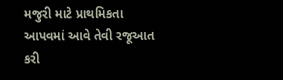મજુરી માટે પ્રાથમિકતા આપવમાં આવે તેવી રજૂઆત કરી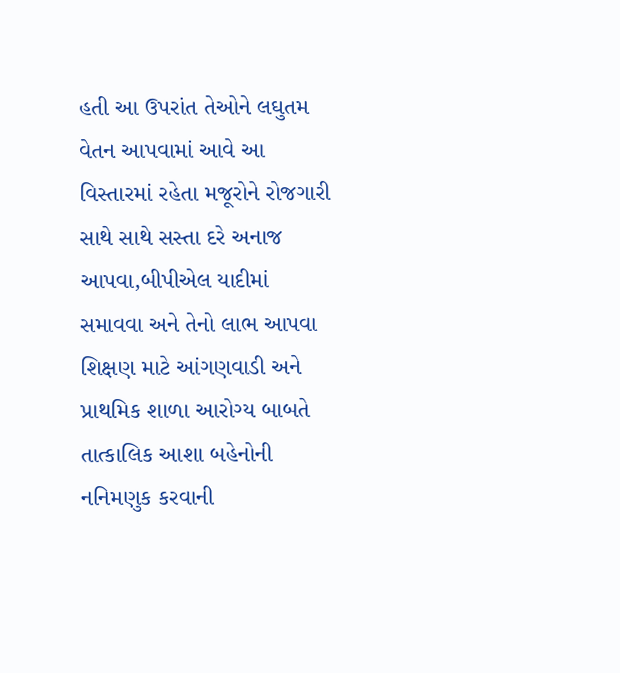હતી આ ઉપરાંત તેઓને લઘુતમ વેતન આપવામાં આવે આ વિસ્તારમાં રહેતા મજૂરોને રોજગારી સાથે સાથે સસ્તા દરે અનાજ આપવા,બીપીએલ યાદીમાં સમાવવા અને તેનો લાભ આપવા શિક્ષણ માટે આંગણવાડી અને પ્રાથમિક શાળા આરોગ્ય બાબતે તાત્કાલિક આશા બહેનોની નનિમણુક કરવાની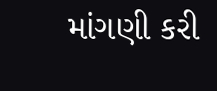માંગણી કરી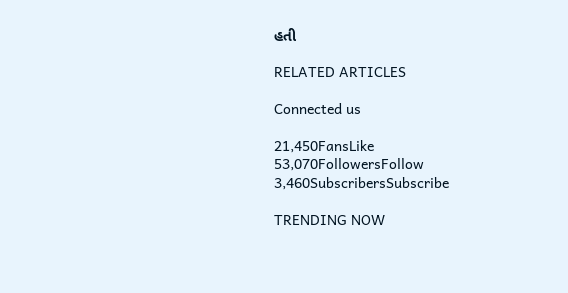હતી

RELATED ARTICLES

Connected us

21,450FansLike
53,070FollowersFollow
3,460SubscribersSubscribe

TRENDING NOW